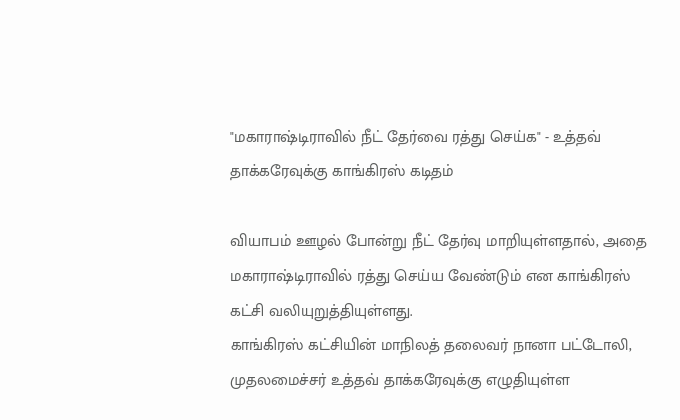"மகாராஷ்டிராவில் நீட் தேர்வை ரத்து செய்க" - உத்தவ் தாக்கரேவுக்கு காங்கிரஸ் கடிதம்

வியாபம் ஊழல் போன்று நீட் தேர்வு மாறியுள்ளதால், அதை மகாராஷ்டிராவில் ரத்து செய்ய வேண்டும் என காங்கிரஸ் கட்சி வலியுறுத்தியுள்ளது.
காங்கிரஸ் கட்சியின் மாநிலத் தலைவர் நானா பட்டோலி, முதலமைச்சர் உத்தவ் தாக்கரேவுக்கு எழுதியுள்ள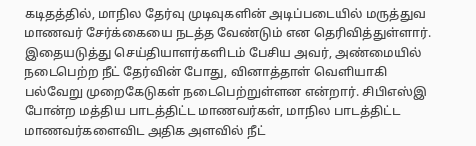கடிதத்தில், மாநில தேர்வு முடிவுகளின் அடிப்படையில் மருத்துவ மாணவர் சேர்க்கையை நடத்த வேண்டும் என தெரிவித்துள்ளார். இதையடுத்து செய்தியாளர்களிடம் பேசிய அவர், அண்மையில் நடைபெற்ற நீட் தேர்வின் போது, வினாத்தாள் வெளியாகி பல்வேறு முறைகேடுகள் நடைபெற்றுள்ளன என்றார். சிபிஎஸ்இ போன்ற மத்திய பாடத்திட்ட மாணவர்கள், மாநில பாடத்திட்ட மாணவர்களைவிட அதிக அளவில் நீட்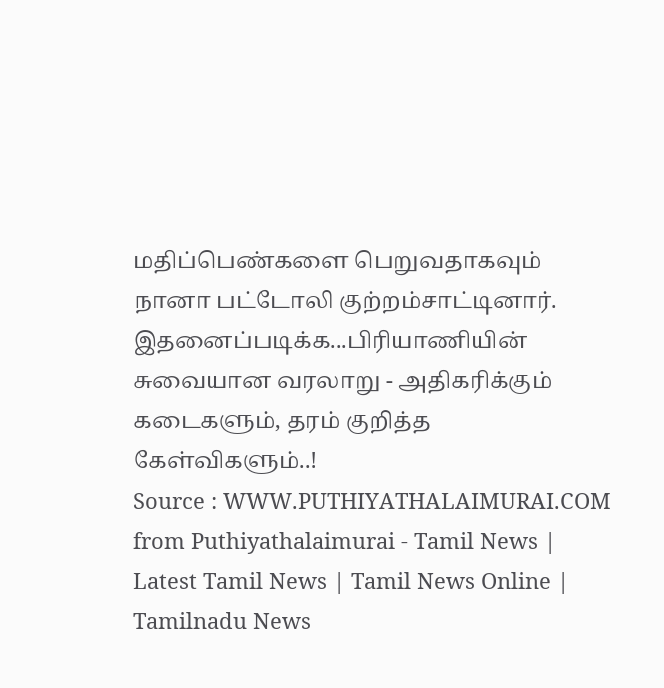மதிப்பெண்களை பெறுவதாகவும் நானா பட்டோலி குற்றம்சாட்டினார்.
இதனைப்படிக்க...பிரியாணியின் சுவையான வரலாறு - அதிகரிக்கும் கடைகளும், தரம் குறித்த கேள்விகளும்..!
Source : WWW.PUTHIYATHALAIMURAI.COM
from Puthiyathalaimurai - Tamil News | Latest Tamil News | Tamil News Online | Tamilnadu News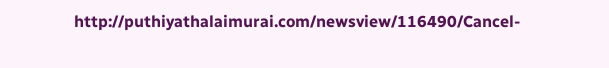http://puthiyathalaimurai.com/newsview/116490/Cancel-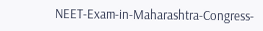NEET-Exam-in-Maharashtra-Congress-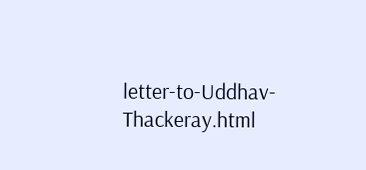letter-to-Uddhav-Thackeray.html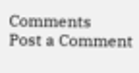Comments
Post a Comment